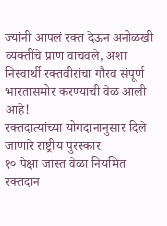ज्यांनी आपलं रक्त देऊन अनोळखी व्यक्तींचे प्राण वाचवले, अशा निस्वार्थी रक्तवीरांचा गौरव संपूर्ण भारतासमोर करण्याची वेळ आली आहे!
रक्तदात्यांच्या योगदानानुसार दिले जाणारे राष्ट्रीय पुरस्कार
१० पेक्षा जास्त वेळा नियमित रक्तदान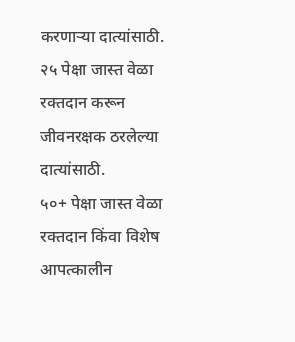करणाऱ्या दात्यांसाठी.
२५ पेक्षा जास्त वेळा रक्तदान करून जीवनरक्षक ठरलेल्या दात्यांसाठी.
५०+ पेक्षा जास्त वेळा रक्तदान किंवा विशेष आपत्कालीन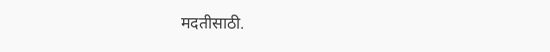मदतीसाठी.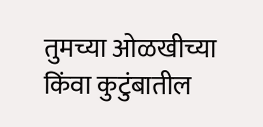तुमच्या ओळखीच्या किंवा कुटुंबातील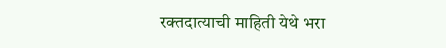रक्तदात्याची माहिती येथे भरा